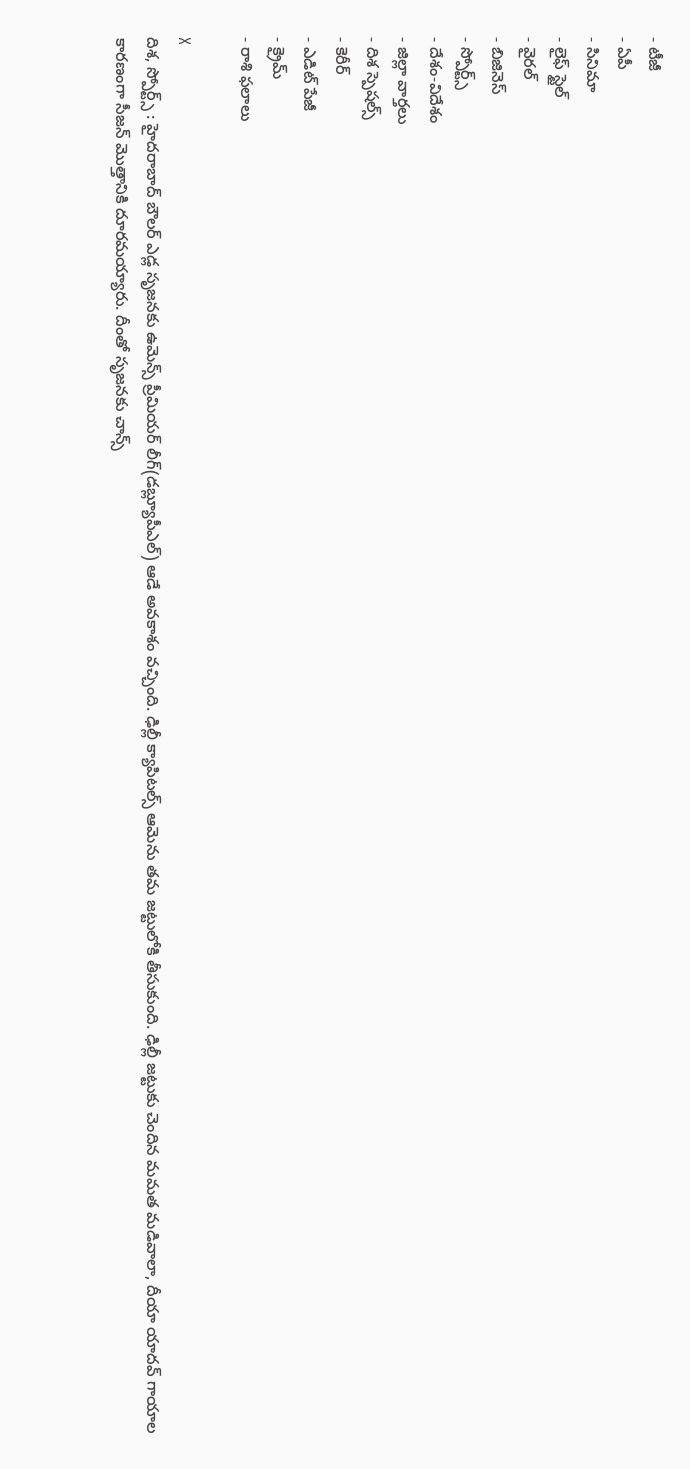- టీజీ
- ఏపీ
- సినిమా
- లైఫ్ స్టైల్
- వైరల్
- బిజినెస్
- స్పోర్ట్స్
- దేశం-విదేశం
- జిల్లా వార్తలు
- దిశ స్పెషల్స్
- కెరీర్
- ఎడిట్ పేజీ
- క్రైమ్
- రాశి ఫలాలు

X
దిశ, స్పోర్ట్స్ : హైదరాబాద్ బౌలర్ ఎడ్ల సృజనకు ఉమెన్స్ ప్రీమియర్ లీగ్(డబ్ల్యూపీఎల్) ఆడే అవకాశం వచ్చింది. ఢిల్లీ క్యాపిటల్స్ ఆమెను తమ జట్టులోకి తీసుకుంది. ఢిల్లీ జట్టుకు చెందిన మమత మడివాలా, దీయా యాదవ్ గాయాల కారణంగా సీజన్ మొత్తానికి దూరమయ్యారు. దీంతో సృజనకు చాన్స్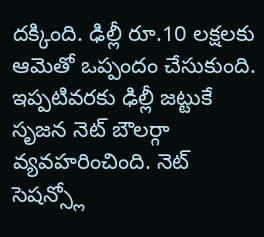దక్కింది. ఢిల్లీ రూ.10 లక్షలకు ఆమెతో ఒప్పందం చేసుకుంది. ఇప్పటివరకు ఢిల్లీ జట్టుకే సృజన నెట్ బౌలర్గా వ్యవహరించింది. నెట్ సెషన్స్లో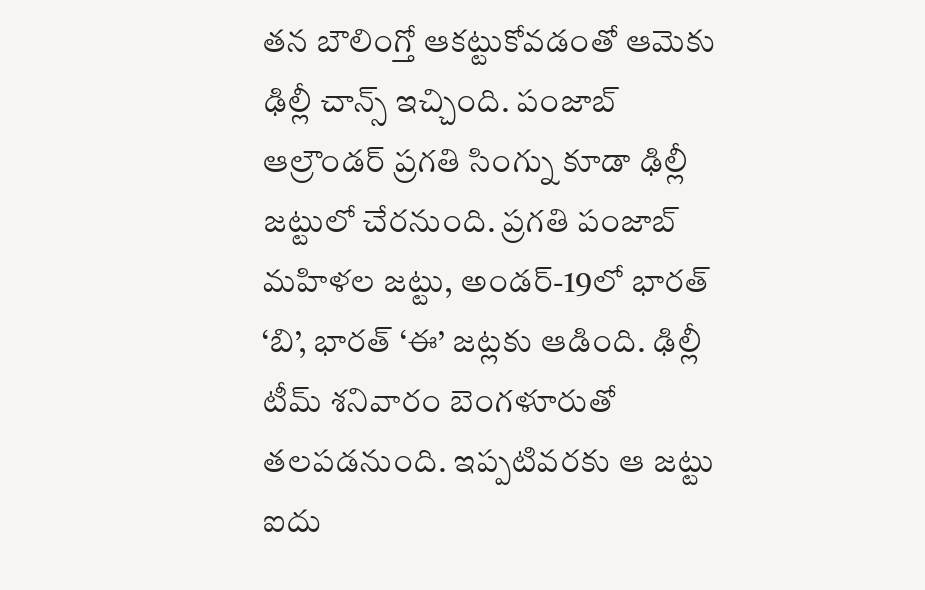తన బౌలింగ్తో ఆకట్టుకోవడంతో ఆమెకు ఢిల్లీ చాన్స్ ఇచ్చింది. పంజాబ్ ఆల్రౌండర్ ప్రగతి సింగ్ను కూడా ఢిల్లీ జట్టులో చేరనుంది. ప్రగతి పంజాబ్ మహిళల జట్టు, అండర్-19లో భారత్ ‘బి’, భారత్ ‘ఈ’ జట్లకు ఆడింది. ఢిల్లీ టీమ్ శనివారం బెంగళూరుతో తలపడనుంది. ఇప్పటివరకు ఆ జట్టు ఐదు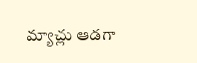మ్యాచ్లు ఆడగా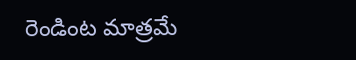రెండింట మాత్రమే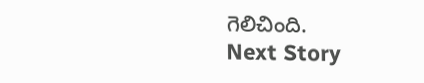గెలిచింది.
Next Story